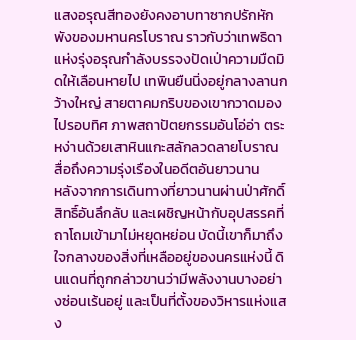แสงอรุณสีทองยังคงอาบทาซากปรักหักพังของมหานครโบราณ ราวกับว่าเทพธิดาแห่งรุ่งอรุณกำลังบรรจงปัดเป่าความมืดมิดให้เลือนหายไป เทพินยืนนิ่งอยู่กลางลานกว้างใหญ่ สายตาคมกริบของเขากวาดมองไปรอบทิศ ภาพสถาปัตยกรรมอันโอ่อ่า ตระหง่านด้วยเสาหินแกะสลักลวดลายโบราณ สื่อถึงความรุ่งเรืองในอดีตอันยาวนาน
หลังจากการเดินทางที่ยาวนานผ่านป่าศักดิ์สิทธิ์อันลึกลับ และเผชิญหน้ากับอุปสรรคที่ถาโถมเข้ามาไม่หยุดหย่อน บัดนี้เขาก็มาถึงใจกลางของสิ่งที่เหลืออยู่ของนครแห่งนี้ ดินแดนที่ถูกกล่าวขานว่ามีพลังงานบางอย่างซ่อนเร้นอยู่ และเป็นที่ตั้งของวิหารแห่งแสง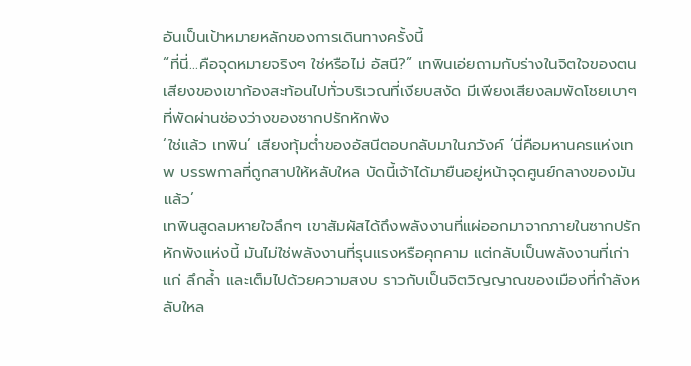อันเป็นเป้าหมายหลักของการเดินทางครั้งนี้
“ที่นี่…คือจุดหมายจริงๆ ใช่หรือไม่ อัสนี?” เทพินเอ่ยถามกับร่างในจิตใจของตน เสียงของเขาก้องสะท้อนไปทั่วบริเวณที่เงียบสงัด มีเพียงเสียงลมพัดโชยเบาๆ ที่พัดผ่านช่องว่างของซากปรักหักพัง
‘ใช่แล้ว เทพิน’ เสียงทุ้มต่ำของอัสนีตอบกลับมาในภวังค์ ‘นี่คือมหานครแห่งเทพ บรรพกาลที่ถูกสาปให้หลับใหล บัดนี้เจ้าได้มายืนอยู่หน้าจุดศูนย์กลางของมันแล้ว’
เทพินสูดลมหายใจลึกๆ เขาสัมผัสได้ถึงพลังงานที่แผ่ออกมาจากภายในซากปรักหักพังแห่งนี้ มันไม่ใช่พลังงานที่รุนแรงหรือคุกคาม แต่กลับเป็นพลังงานที่เก่าแก่ ลึกล้ำ และเต็มไปด้วยความสงบ ราวกับเป็นจิตวิญญาณของเมืองที่กำลังหลับใหล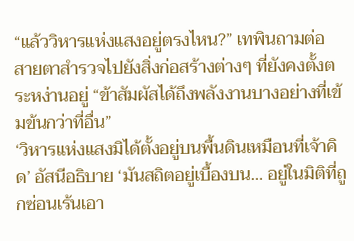“แล้ววิหารแห่งแสงอยู่ตรงไหน?” เทพินถามต่อ สายตาสำรวจไปยังสิ่งก่อสร้างต่างๆ ที่ยังคงตั้งตระหง่านอยู่ “ข้าสัมผัสได้ถึงพลังงานบางอย่างที่เข้มข้นกว่าที่อื่น”
‘วิหารแห่งแสงมิได้ตั้งอยู่บนพื้นดินเหมือนที่เจ้าคิด’ อัสนีอธิบาย ‘มันสถิตอยู่เบื้องบน… อยู่ในมิติที่ถูกซ่อนเร้นเอา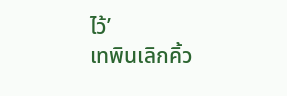ไว้’
เทพินเลิกคิ้ว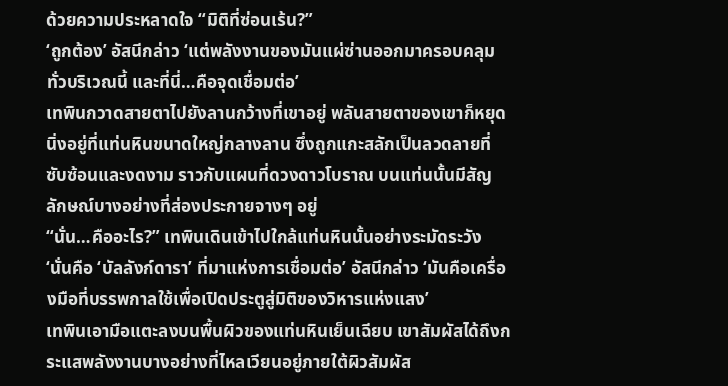ด้วยความประหลาดใจ “มิติที่ซ่อนเร้น?”
‘ถูกต้อง’ อัสนีกล่าว ‘แต่พลังงานของมันแผ่ซ่านออกมาครอบคลุมทั่วบริเวณนี้ และที่นี่…คือจุดเชื่อมต่อ’
เทพินกวาดสายตาไปยังลานกว้างที่เขาอยู่ พลันสายตาของเขาก็หยุดนิ่งอยู่ที่แท่นหินขนาดใหญ่กลางลาน ซึ่งถูกแกะสลักเป็นลวดลายที่ซับซ้อนและงดงาม ราวกับแผนที่ดวงดาวโบราณ บนแท่นนั้นมีสัญลักษณ์บางอย่างที่ส่องประกายจางๆ อยู่
“นั่น…คืออะไร?” เทพินเดินเข้าไปใกล้แท่นหินนั้นอย่างระมัดระวัง
‘นั่นคือ ‘บัลลังก์ดารา’ ที่มาแห่งการเชื่อมต่อ’ อัสนีกล่าว ‘มันคือเครื่องมือที่บรรพกาลใช้เพื่อเปิดประตูสู่มิติของวิหารแห่งแสง’
เทพินเอามือแตะลงบนพื้นผิวของแท่นหินเย็นเฉียบ เขาสัมผัสได้ถึงกระแสพลังงานบางอย่างที่ไหลเวียนอยู่ภายใต้ผิวสัมผัส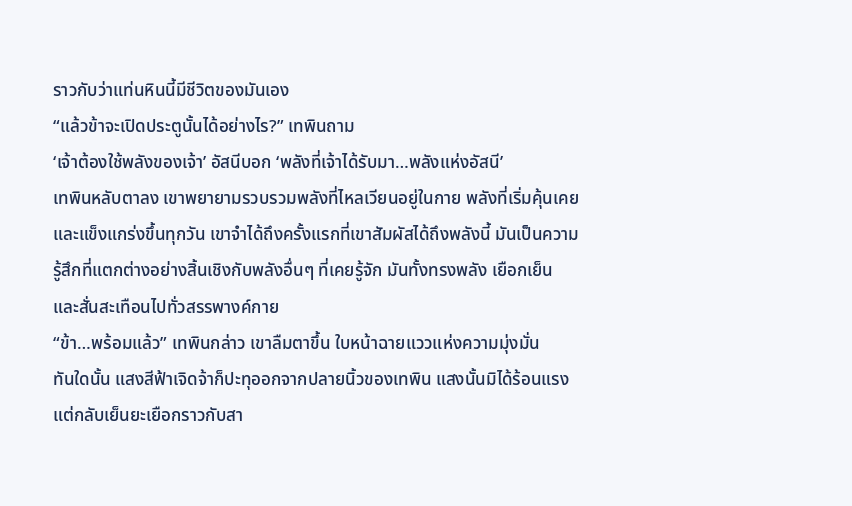ราวกับว่าแท่นหินนี้มีชีวิตของมันเอง
“แล้วข้าจะเปิดประตูนั้นได้อย่างไร?” เทพินถาม
‘เจ้าต้องใช้พลังของเจ้า’ อัสนีบอก ‘พลังที่เจ้าได้รับมา…พลังแห่งอัสนี’
เทพินหลับตาลง เขาพยายามรวบรวมพลังที่ไหลเวียนอยู่ในกาย พลังที่เริ่มคุ้นเคยและแข็งแกร่งขึ้นทุกวัน เขาจำได้ถึงครั้งแรกที่เขาสัมผัสได้ถึงพลังนี้ มันเป็นความรู้สึกที่แตกต่างอย่างสิ้นเชิงกับพลังอื่นๆ ที่เคยรู้จัก มันทั้งทรงพลัง เยือกเย็น และสั่นสะเทือนไปทั่วสรรพางค์กาย
“ข้า…พร้อมแล้ว” เทพินกล่าว เขาลืมตาขึ้น ใบหน้าฉายแววแห่งความมุ่งมั่น
ทันใดนั้น แสงสีฟ้าเจิดจ้าก็ปะทุออกจากปลายนิ้วของเทพิน แสงนั้นมิได้ร้อนแรง แต่กลับเย็นยะเยือกราวกับสา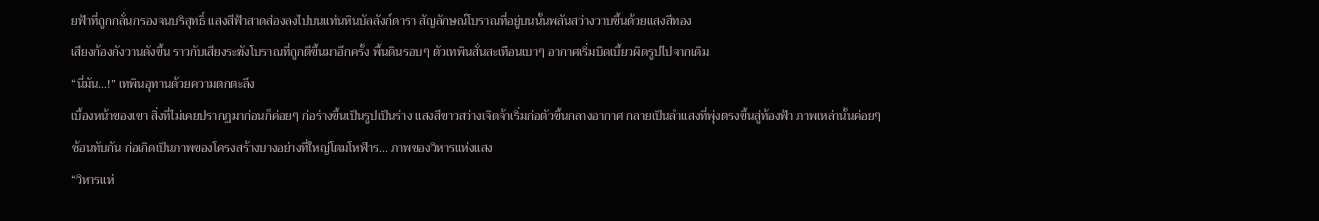ยฟ้าที่ถูกกลั่นกรองจนบริสุทธิ์ แสงสีฟ้าสาดส่องลงไปบนแท่นหินบัลลังก์ดารา สัญลักษณ์โบราณที่อยู่บนนั้นพลันสว่างวาบขึ้นด้วยแสงสีทอง
เสียงก้องกังวานดังขึ้น ราวกับเสียงระฆังโบราณที่ถูกตีขึ้นมาอีกครั้ง พื้นดินรอบๆ ตัวเทพินสั่นสะเทือนเบาๆ อากาศเริ่มบิดเบี้ยวผิดรูปไปจากเดิม
“นี่มัน…!” เทพินอุทานด้วยความตกตะลึง
เบื้องหน้าของเขา สิ่งที่ไม่เคยปรากฏมาก่อนก็ค่อยๆ ก่อร่างขึ้นเป็นรูปเป็นร่าง แสงสีขาวสว่างเจิดจ้าเริ่มก่อตัวขึ้นกลางอากาศ กลายเป็นลำแสงที่พุ่งตรงขึ้นสู่ท้องฟ้า ภาพเหล่านั้นค่อยๆ ซ้อนทับกัน ก่อเกิดเป็นภาพของโครงสร้างบางอย่างที่ใหญ่โตมโหฬาร… ภาพของวิหารแห่งแสง
“วิหารแห่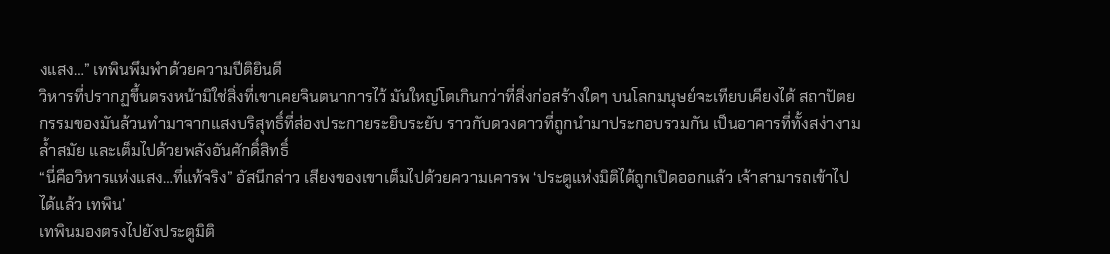งแสง…” เทพินพึมพำด้วยความปีติยินดี
วิหารที่ปรากฏขึ้นตรงหน้ามิใช่สิ่งที่เขาเคยจินตนาการไว้ มันใหญ่โตเกินกว่าที่สิ่งก่อสร้างใดๆ บนโลกมนุษย์จะเทียบเคียงได้ สถาปัตยกรรมของมันล้วนทำมาจากแสงบริสุทธิ์ที่ส่องประกายระยิบระยับ ราวกับดวงดาวที่ถูกนำมาประกอบรวมกัน เป็นอาคารที่ทั้งสง่างาม ล้ำสมัย และเต็มไปด้วยพลังอันศักดิ์สิทธิ์
“นี่คือวิหารแห่งแสง…ที่แท้จริง” อัสนีกล่าว เสียงของเขาเต็มไปด้วยความเคารพ ‘ประตูแห่งมิติได้ถูกเปิดออกแล้ว เจ้าสามารถเข้าไปได้แล้ว เทพิน’
เทพินมองตรงไปยังประตูมิติ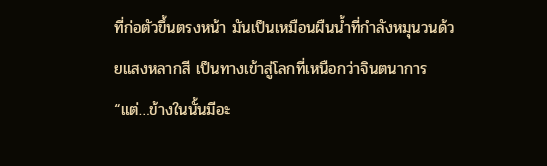ที่ก่อตัวขึ้นตรงหน้า มันเป็นเหมือนผืนน้ำที่กำลังหมุนวนด้วยแสงหลากสี เป็นทางเข้าสู่โลกที่เหนือกว่าจินตนาการ
“แต่…ข้างในนั้นมีอะ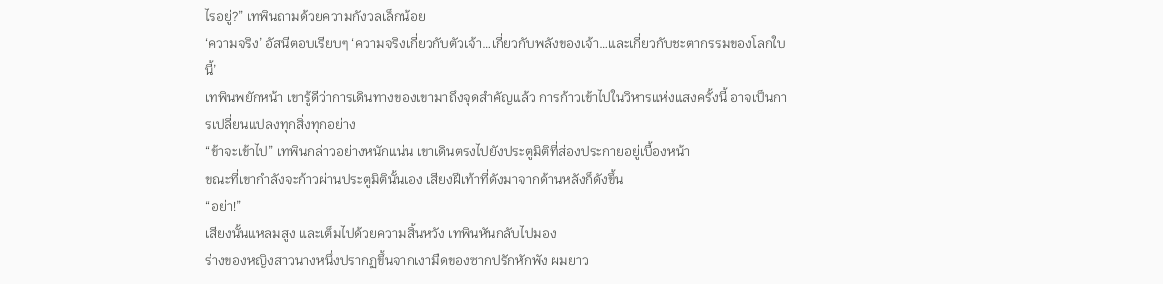ไรอยู่?” เทพินถามด้วยความกังวลเล็กน้อย
‘ความจริง’ อัสนีตอบเรียบๆ ‘ความจริงเกี่ยวกับตัวเจ้า…เกี่ยวกับพลังของเจ้า…และเกี่ยวกับชะตากรรมของโลกใบนี้’
เทพินพยักหน้า เขารู้ดีว่าการเดินทางของเขามาถึงจุดสำคัญแล้ว การก้าวเข้าไปในวิหารแห่งแสงครั้งนี้ อาจเป็นการเปลี่ยนแปลงทุกสิ่งทุกอย่าง
“ข้าจะเข้าไป” เทพินกล่าวอย่างหนักแน่น เขาเดินตรงไปยังประตูมิติที่ส่องประกายอยู่เบื้องหน้า
ขณะที่เขากำลังจะก้าวผ่านประตูมิตินั้นเอง เสียงฝีเท้าที่ดังมาจากด้านหลังก็ดังขึ้น
“อย่า!”
เสียงนั้นแหลมสูง และเต็มไปด้วยความสิ้นหวัง เทพินหันกลับไปมอง
ร่างของหญิงสาวนางหนึ่งปรากฏขึ้นจากเงามืดของซากปรักหักพัง ผมยาว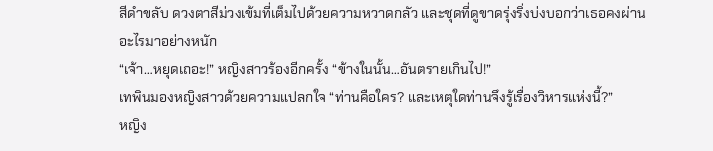สีดำขลับ ดวงตาสีม่วงเข้มที่เต็มไปด้วยความหวาดกลัว และชุดที่ดูขาดรุ่งริ่งบ่งบอกว่าเธอคงผ่านอะไรมาอย่างหนัก
“เจ้า…หยุดเถอะ!” หญิงสาวร้องอีกครั้ง “ข้างในนั้น…อันตรายเกินไป!”
เทพินมองหญิงสาวด้วยความแปลกใจ “ท่านคือใคร? และเหตุใดท่านจึงรู้เรื่องวิหารแห่งนี้?”
หญิง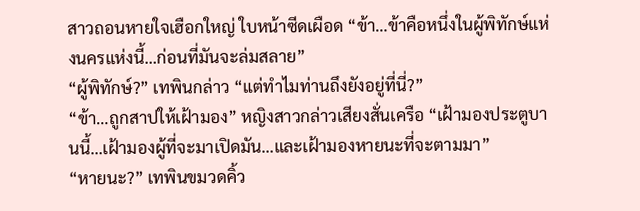สาวถอนหายใจเฮือกใหญ่ ใบหน้าซีดเผือด “ข้า…ข้าคือหนึ่งในผู้พิทักษ์แห่งนครแห่งนี้…ก่อนที่มันจะล่มสลาย”
“ผู้พิทักษ์?” เทพินกล่าว “แต่ทำไมท่านถึงยังอยู่ที่นี่?”
“ข้า…ถูกสาปให้เฝ้ามอง” หญิงสาวกล่าวเสียงสั่นเครือ “เฝ้ามองประตูบานนี้…เฝ้ามองผู้ที่จะมาเปิดมัน…และเฝ้ามองหายนะที่จะตามมา”
“หายนะ?” เทพินขมวดคิ้ว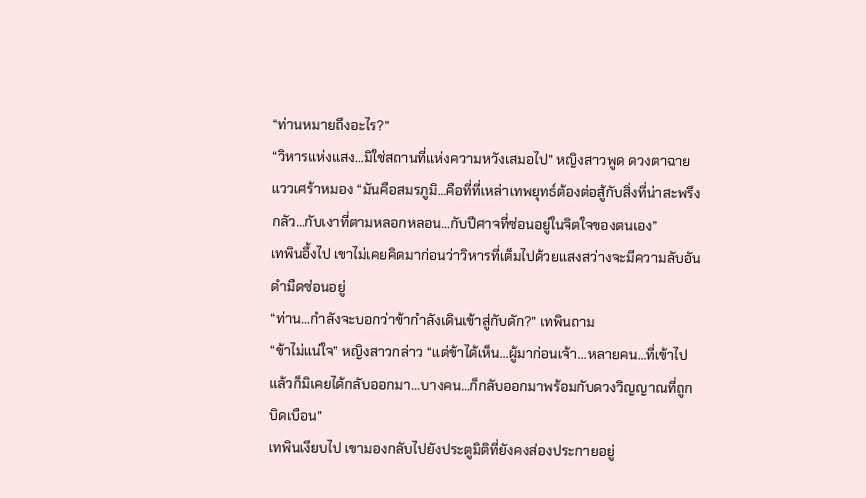“ท่านหมายถึงอะไร?”
“วิหารแห่งแสง…มิใช่สถานที่แห่งความหวังเสมอไป” หญิงสาวพูด ดวงตาฉายแววเศร้าหมอง “มันคือสมรภูมิ…คือที่ที่เหล่าเทพยุทธ์ต้องต่อสู้กับสิ่งที่น่าสะพรึงกลัว…กับเงาที่ตามหลอกหลอน…กับปีศาจที่ซ่อนอยู่ในจิตใจของตนเอง”
เทพินอึ้งไป เขาไม่เคยคิดมาก่อนว่าวิหารที่เต็มไปด้วยแสงสว่างจะมีความลับอันดำมืดซ่อนอยู่
“ท่าน…กำลังจะบอกว่าข้ากำลังเดินเข้าสู่กับดัก?” เทพินถาม
“ข้าไม่แน่ใจ” หญิงสาวกล่าว “แต่ข้าได้เห็น…ผู้มาก่อนเจ้า…หลายคน…ที่เข้าไปแล้วก็มิเคยได้กลับออกมา…บางคน…ก็กลับออกมาพร้อมกับดวงวิญญาณที่ถูกบิดเบือน”
เทพินเงียบไป เขามองกลับไปยังประตูมิติที่ยังคงส่องประกายอยู่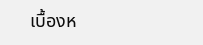เบื้องห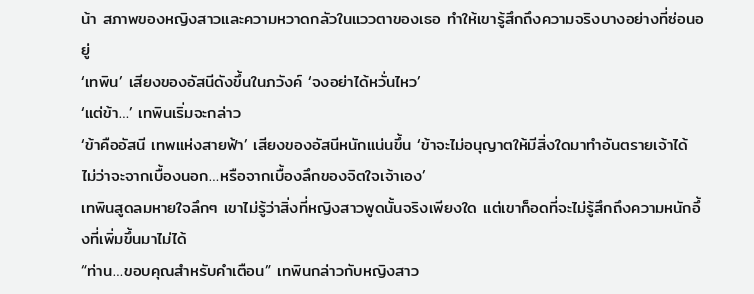น้า สภาพของหญิงสาวและความหวาดกลัวในแววตาของเธอ ทำให้เขารู้สึกถึงความจริงบางอย่างที่ซ่อนอยู่
‘เทพิน’ เสียงของอัสนีดังขึ้นในภวังค์ ‘จงอย่าได้หวั่นไหว’
‘แต่ข้า…’ เทพินเริ่มจะกล่าว
‘ข้าคืออัสนี เทพแห่งสายฟ้า’ เสียงของอัสนีหนักแน่นขึ้น ‘ข้าจะไม่อนุญาตให้มีสิ่งใดมาทำอันตรายเจ้าได้ ไม่ว่าจะจากเบื้องนอก…หรือจากเบื้องลึกของจิตใจเจ้าเอง’
เทพินสูดลมหายใจลึกๆ เขาไม่รู้ว่าสิ่งที่หญิงสาวพูดนั้นจริงเพียงใด แต่เขาก็อดที่จะไม่รู้สึกถึงความหนักอึ้งที่เพิ่มขึ้นมาไม่ได้
“ท่าน…ขอบคุณสำหรับคำเตือน” เทพินกล่าวกับหญิงสาว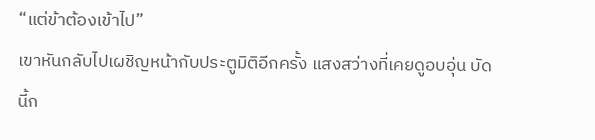“แต่ข้าต้องเข้าไป”
เขาหันกลับไปเผชิญหน้ากับประตูมิติอีกครั้ง แสงสว่างที่เคยดูอบอุ่น บัดนี้ก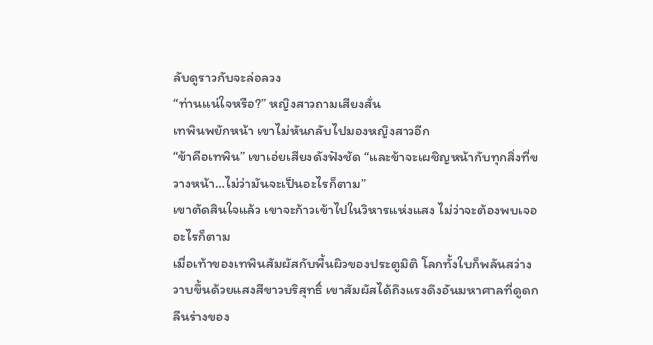ลับดูราวกับจะล่อลวง
“ท่านแน่ใจหรือ?” หญิงสาวถามเสียงสั่น
เทพินพยักหน้า เขาไม่หันกลับไปมองหญิงสาวอีก
“ข้าคือเทพิน” เขาเอ่ยเสียงดังฟังชัด “และข้าจะเผชิญหน้ากับทุกสิ่งที่ขวางหน้า…ไม่ว่ามันจะเป็นอะไรก็ตาม”
เขาตัดสินใจแล้ว เขาจะก้าวเข้าไปในวิหารแห่งแสง ไม่ว่าจะต้องพบเจออะไรก็ตาม
เมื่อเท้าของเทพินสัมผัสกับพื้นผิวของประตูมิติ โลกทั้งใบก็พลันสว่างวาบขึ้นด้วยแสงสีขาวบริสุทธิ์ เขาสัมผัสได้ถึงแรงดึงอันมหาศาลที่ดูดกลืนร่างของ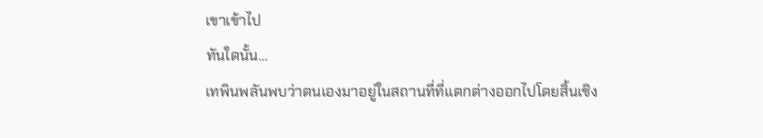เขาเข้าไป
ทันใดนั้น…
เทพินพลันพบว่าตนเองมาอยู่ในสถานที่ที่แตกต่างออกไปโดยสิ้นเชิง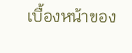เบื้องหน้าของ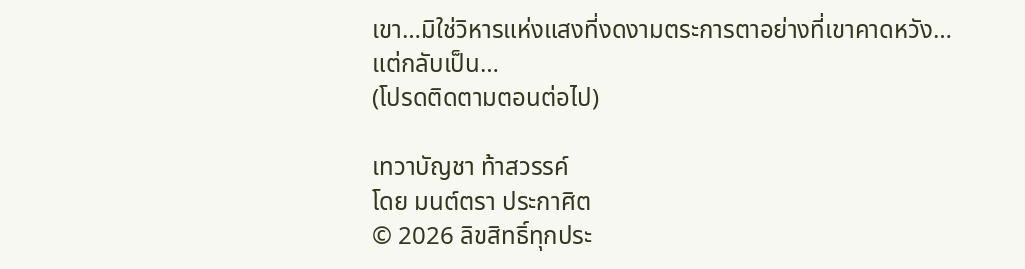เขา…มิใช่วิหารแห่งแสงที่งดงามตระการตาอย่างที่เขาคาดหวัง…
แต่กลับเป็น…
(โปรดติดตามตอนต่อไป)

เทวาบัญชา ท้าสวรรค์
โดย มนต์ตรา ประกาศิต
© 2026 ลิขสิทธิ์ทุกประ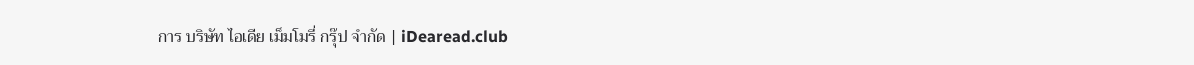การ บริษัท ไอเดีย เม็มโมรี่ กรุ๊ป จำกัด | iDearead.club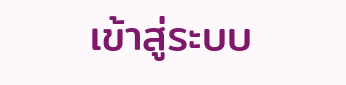เข้าสู่ระบบ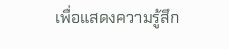เพื่อแสดงความรู้สึก